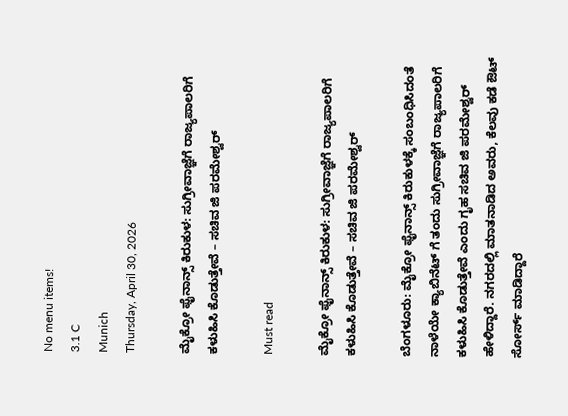No menu items!
3.1 C
Munich
Thursday, April 30, 2026

ಮೈಕ್ರೋ ಫೈನಾನ್ಸ್ ಕಿರುಕುಳ: ಸುಗ್ರೀವಾಜ್ಞೆಗೆ ರಾಜ್ಯಪಾಲರಿಗೆ ಕಳುಹಿಸಿ ಕೊಡುತ್ತೇವೆ – ಸಚಿವ ಜಿ ಪರಮೇಶ್ವರ್

Must read

ಮೈಕ್ರೋ ಫೈನಾನ್ಸ್ ಕಿರುಕುಳ: ಸುಗ್ರೀವಾಜ್ಞೆಗೆ ರಾಜ್ಯಪಾಲರಿಗೆ ಕಳುಹಿಸಿ ಕೊಡುತ್ತೇವೆ – ಸಚಿವ ಜಿ ಪರಮೇಶ್ವರ್

ಬೆಂಗಳೂರು: ಮೈಕ್ರೋ ಫೈನಾನ್ಸ್ ಕಿರುಕುಳಕ್ಕೆ ಸಂಬಂಧಿಸಿದಂತೆ ನಾಳೆಯೇ ಕ್ಯಾಬಿನೆಟ್ ಗೆ ತಂದು ಸುಗ್ರೀವಾಜ್ಞೆಗೆ ರಾಜ್ಯಪಾಲರಿಗೆ ಕಳುಹಿಸಿ ಕೊಡುತ್ತೇವೆ ಎಂದು ಗೃಹ ಸಚಿವ ಜಿ ಪರಮೇಶ್ವರ್ ಹೇಳಿದ್ದಾರೆ. ನಗರದಲ್ಲಿ ಮಾತನಾಡಿದ ಅವರು, ಕೆಲವು ಕಡೆ ಔಟ್ ಸೋರ್ಸ್ ಮಾಡಿದ್ದಾರೆ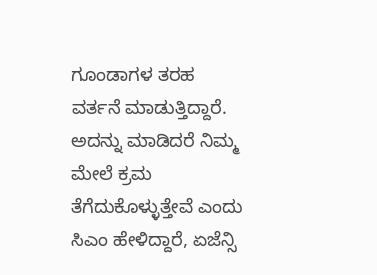ಗೂಂಡಾಗಳ ತರಹ ವರ್ತನೆ ಮಾಡುತ್ತಿದ್ದಾರೆ.
ಅದನ್ನು ಮಾಡಿದರೆ ನಿಮ್ಮ ಮೇಲೆ ಕ್ರಮ ತೆಗೆದುಕೊಳ್ಳುತ್ತೇವೆ ಎಂದು ಸಿಎಂ ಹೇಳಿದ್ದಾರೆ, ಏಜೆನ್ಸಿ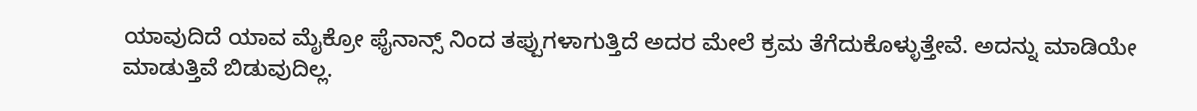ಯಾವುದಿದೆ ಯಾವ ಮೈಕ್ರೋ ಫೈನಾನ್ಸ್ ನಿಂದ ತಪ್ಪುಗಳಾಗುತ್ತಿದೆ ಅದರ ಮೇಲೆ ಕ್ರಮ ತೆಗೆದುಕೊಳ್ಳುತ್ತೇವೆ. ಅದನ್ನು ಮಾಡಿಯೇ ಮಾಡುತ್ತಿವೆ ಬಿಡುವುದಿಲ್ಲ.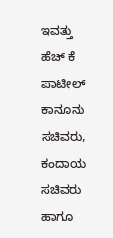ಇವತ್ತು ಹೆಚ್ ಕೆ ಪಾಟೀಲ್ ಕಾನೂನು ಸಚಿವರು, ಕಂದಾಯ ಸಚಿವರು ಹಾಗೂ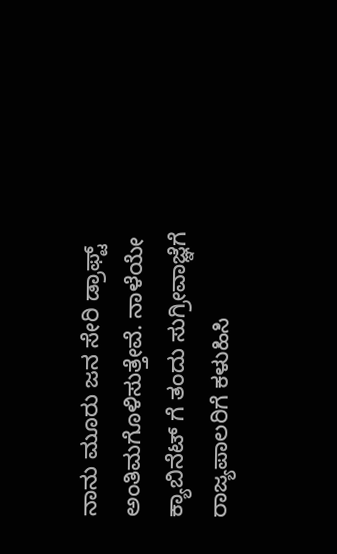ನಾನು ಮೂರು ಜನ ಸೇರಿ ಡ್ರಾಫ್ಟ್ ಅಂತಿಮಗೊಳಿಸುತ್ತೇವೆ. ನಾಳೆಯೇ ಕ್ಯಾಬಿನೆಟ್ ಗೆ ತಂದು ಸುಗ್ರೀವಾಜ್ಞೆಗೆ ರಾಜ್ಯಪಾಲರಿಗೆ ಕಳುಹಿಸಿ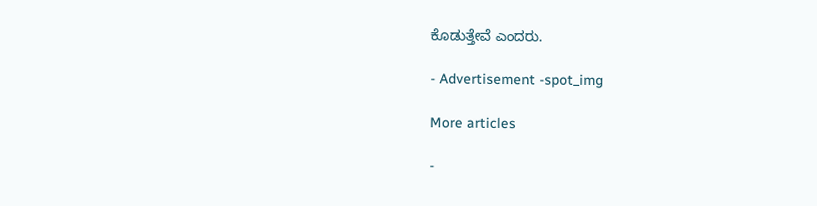ಕೊಡುತ್ತೇವೆ ಎಂದರು.

- Advertisement -spot_img

More articles

-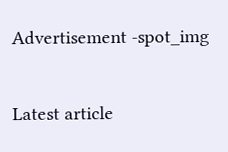Advertisement -spot_img

Latest article